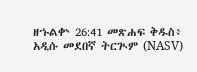ዘኁልቍ 26:41 መጽሐፍ ቅዱስ፥ አዲሱ መደበኛ ትርጒም (NASV)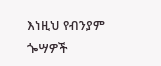እነዚህ የብንያም ጐሣዎች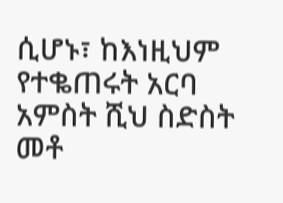ሲሆኑ፣ ከእነዚህም የተቈጠሩት አርባ አምስት ሺህ ስድስት መቶ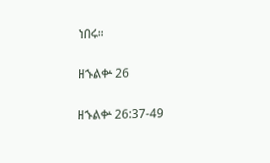ነበሩ።

ዘኁልቍ 26

ዘኁልቍ 26:37-49